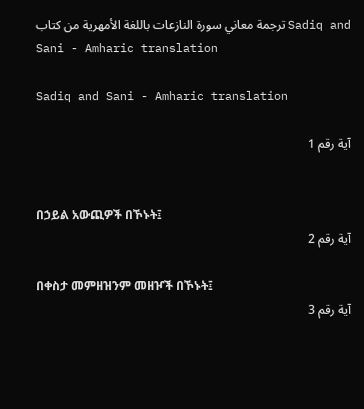ترجمة معاني سورة النازعات باللغة الأمهرية من كتاب Sadiq and Sani - Amharic translation

Sadiq and Sani - Amharic translation

آية رقم 1


በኃይል አውጪዎች በኾኑት፤
آية رقم 2

በቀስታ መምዘዝንም መዘዦች በኾኑት፤
آية رقم 3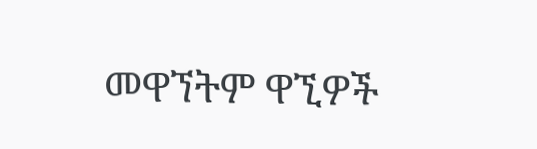መዋኘትም ዋኚዎች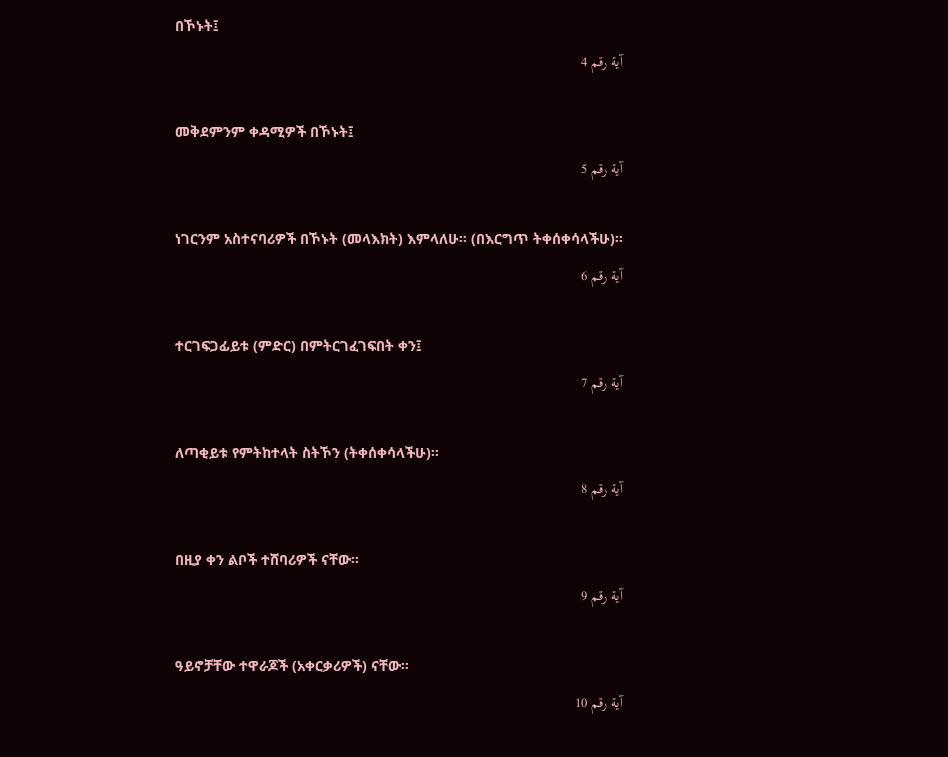በኾኑት፤
آية رقم 4

መቅደምንም ቀዳሚዎች በኾኑት፤
آية رقم 5

ነገርንም አስተናባሪዎች በኾኑት (መላእክት) እምላለሁ፡፡ (በእርግጥ ትቀሰቀሳላችሁ)፡፡
آية رقم 6

ተርገፍጋፊይቱ (ምድር) በምትርገፈገፍበት ቀን፤
آية رقم 7

ለጣቂይቱ የምትከተላት ስትኾን (ትቀሰቀሳላችሁ)፡፡
آية رقم 8

በዚያ ቀን ልቦች ተሸባሪዎች ናቸው፡፡
آية رقم 9

ዓይኖቻቸው ተዋራጆች (አቀርቃሪዎች) ናቸው፡፡
آية رقم 10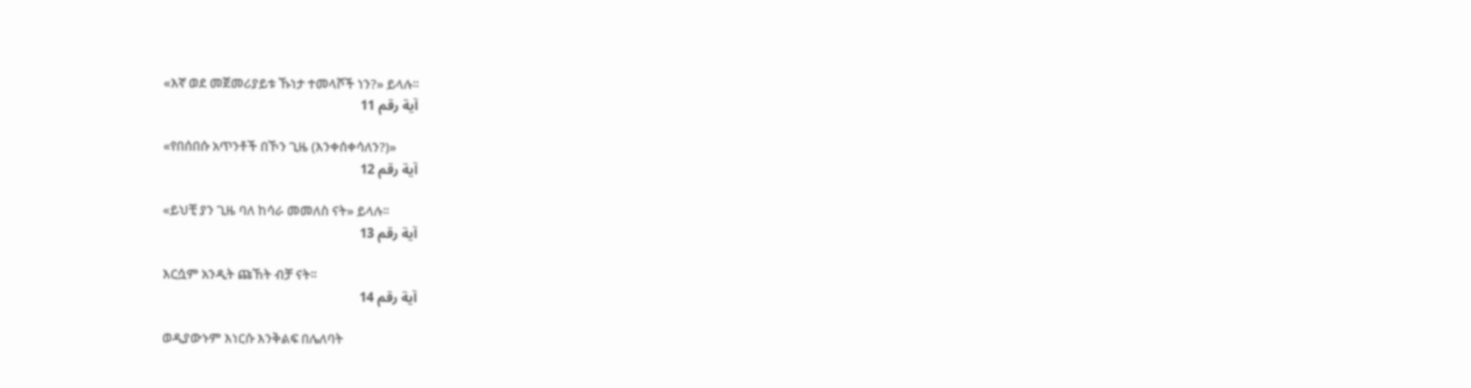«እኛ ወደ መጀመሪያይቱ ኹነታ ተመላሾች ነን?» ይላሉ፡፡
آية رقم 11

«የበሰበሱ አጥንቶች በኾን ጊዜ (እንቀሰቀሳለን?)»
آية رقم 12

«ይህቺ ያን ጊዜ ባለ ከሳራ መመለስ ናት» ይላሉ፡፡
آية رقم 13

እርሷም አንዲት ጩኸት ብቻ ናት፡፡
آية رقم 14

ወዲያውኑም እነርሱ እንቅልፍ በሌለባት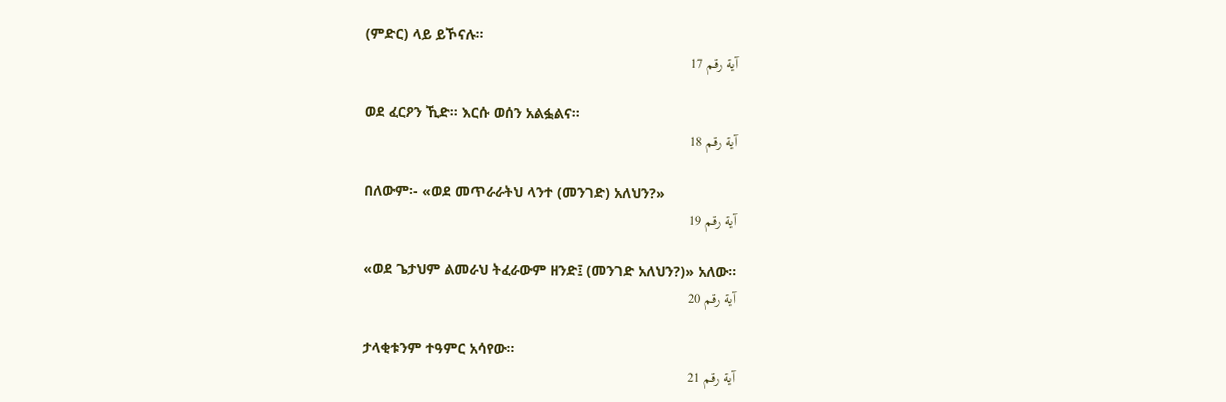(ምድር) ላይ ይኾናሉ፡፡
آية رقم 17

ወደ ፈርዖን ኺድ፡፡ እርሱ ወሰን አልፏልና፡፡
آية رقم 18

በለውም፡- «ወደ መጥራራትህ ላንተ (መንገድ) አለህን?»
آية رقم 19

«ወደ ጌታህም ልመራህ ትፈራውም ዘንድ፤ (መንገድ አለህን?)» አለው፡፡
آية رقم 20

ታላቂቱንም ተዓምር አሳየው፡፡
آية رقم 21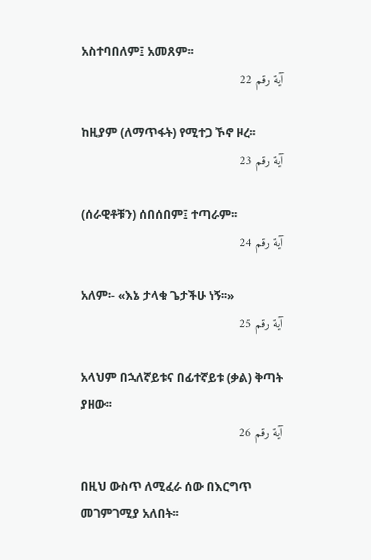አስተባበለም፤ አመጸም፡፡
آية رقم 22

ከዚያም (ለማጥፋት) የሚተጋ ኾኖ ዞረ፡፡
آية رقم 23

(ሰራዊቶቹን) ሰበሰበም፤ ተጣራም፡፡
آية رقم 24

አለም፡- «እኔ ታላቁ ጌታችሁ ነኝ፡፡»
آية رقم 25

አላህም በኋለኛይቱና በፊተኛይቱ (ቃል) ቅጣት ያዘው፡፡
آية رقم 26

በዚህ ውስጥ ለሚፈራ ሰው በእርግጥ መገምገሚያ አለበት፡፡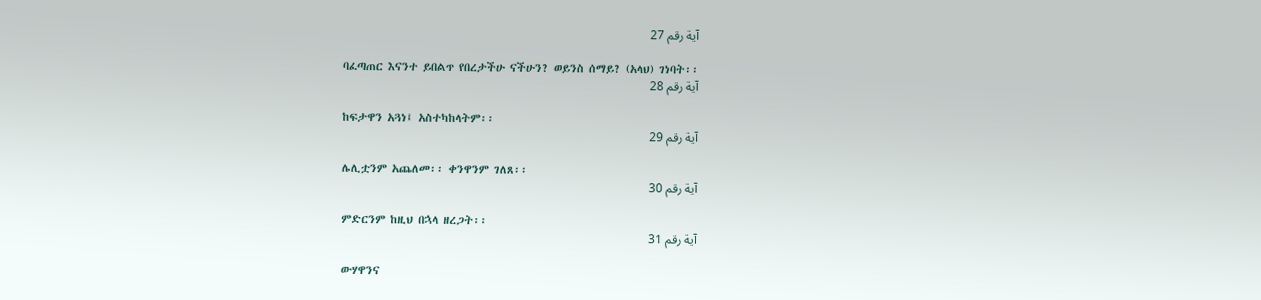آية رقم 27

ባፈጣጠር እናንተ ይበልጥ የበረታችሁ ናችሁን? ወይንስ ሰማይ? (አላህ) ገነባት፡፡
آية رقم 28

ከፍታዋን አጓነ፤ አስተካከላትም፡፡
آية رقم 29

ሌሊቷንም አጨለመ፡፡ ቀንዋንም ገለጸ፡፡
آية رقم 30

ምድርንም ከዚህ በኋላ ዘረጋት፡፡
آية رقم 31

ውሃዋንና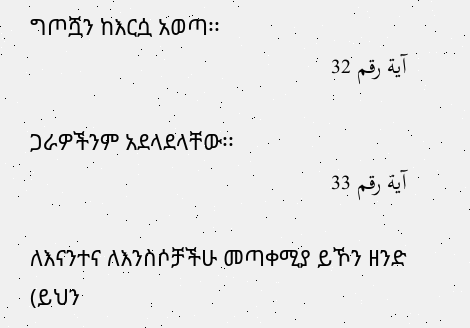ግጦሿን ከእርሷ አወጣ፡፡
آية رقم 32

ጋራዎችንም አደላደላቸው፡፡
آية رقم 33

ለእናንተና ለእንስሶቻችሁ መጣቀሚያ ይኾን ዘንድ (ይህን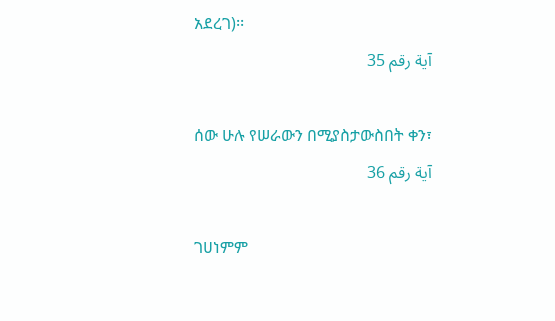አደረገ)፡፡
آية رقم 35

ሰው ሁሉ የሠራውን በሚያስታውስበት ቀን፣
آية رقم 36

ገሀነምም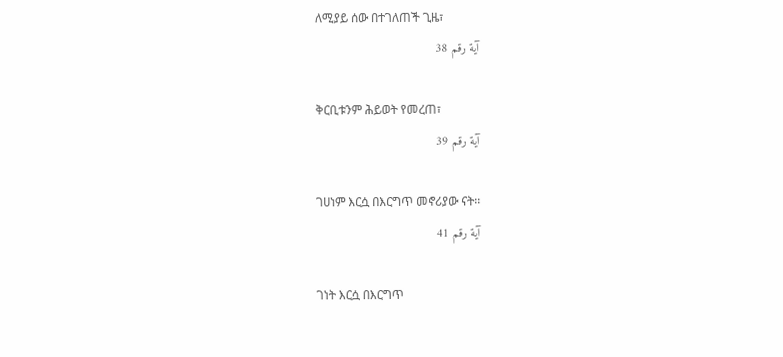ለሚያይ ሰው በተገለጠች ጊዜ፣
آية رقم 38

ቅርቢቱንም ሕይወት የመረጠ፣
آية رقم 39

ገሀነም እርሷ በእርግጥ መኖሪያው ናት፡፡
آية رقم 41

ገነት እርሷ በእርግጥ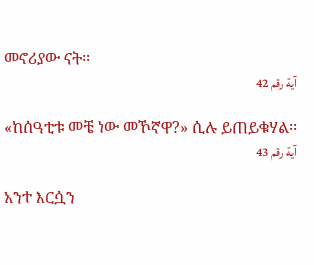መኖሪያው ናት፡፡
آية رقم 42

«ከሰዓቲቱ መቼ ነው መኾኛዋ?» ሲሉ ይጠይቁሃል፡፡
آية رقم 43

አንተ እርሷን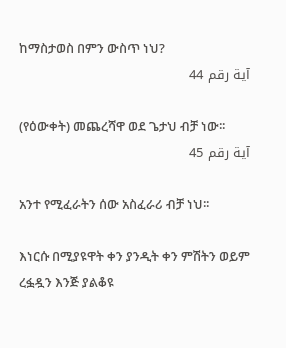ከማስታወስ በምን ውስጥ ነህ?
آية رقم 44

(የዕውቀት) መጨረሻዋ ወደ ጌታህ ብቻ ነው፡፡
آية رقم 45

አንተ የሚፈራትን ሰው አስፈራሪ ብቻ ነህ፡፡

እነርሱ በሚያዩዋት ቀን ያንዲት ቀን ምሽትን ወይም ረፏዷን እንጅ ያልቆዩ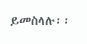ይመስላሉ፡፡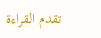تقدم القراءة